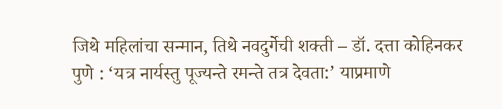जिथे महिलांचा सन्मान, तिथे नवदुर्गेची शक्ती – डॉ. दत्ता कोहिनकर
पुणे : ‘यत्र नार्यस्तु पूज्यन्ते रमन्ते तत्र देवता:’ याप्रमाणे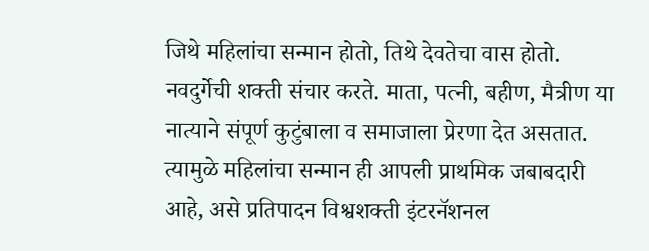जिथे महिलांचा सन्मान होतो, तिथे देवतेचा वास होतो. नवदुर्गेची शक्ती संचार करते. माता, पत्नी, बहीण, मैत्रीण या नात्याने संपूर्ण कुटुंबाला व समाजाला प्रेरणा देत असतात. त्यामुळे महिलांचा सन्मान ही आपली प्राथमिक जबाबदारी आहे, असे प्रतिपादन विश्वशक्ती इंटरनॅशनल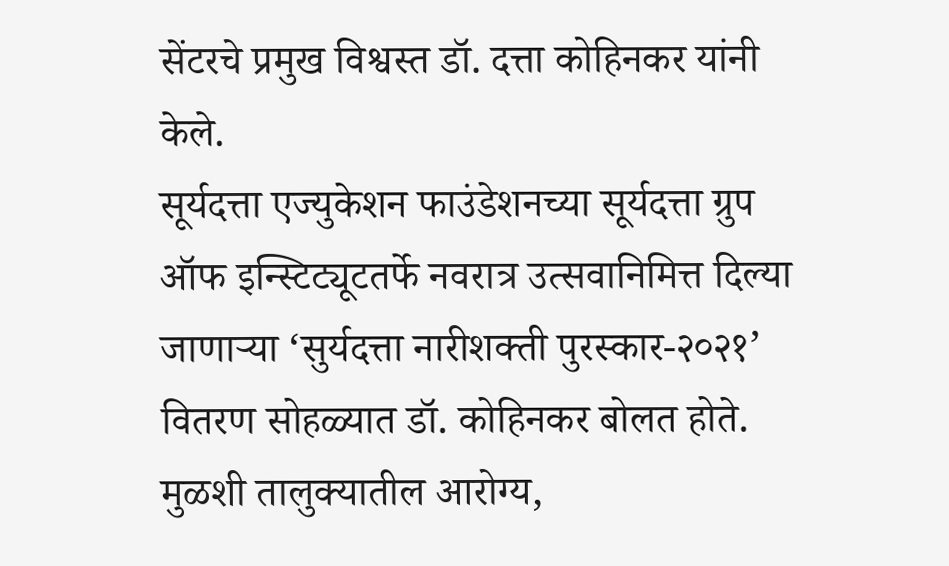सेंटरचे प्रमुख विश्वस्त डॉ. दत्ता कोहिनकर यांनी केले.
सूर्यदत्ता एज्युकेशन फाउंडेशनच्या सूर्यदत्ता ग्रुप ऑफ इन्स्टिट्यूटतर्फे नवरात्र उत्सवानिमित्त दिल्या जाणाऱ्या ‘सुर्यदत्ता नारीशक्ती पुरस्कार-२०२१’ वितरण सोहळ्यात डॉ. कोहिनकर बोलत होते. मुळशी तालुक्यातील आरोग्य,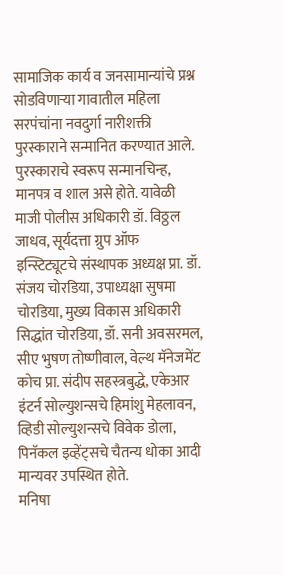सामाजिक कार्य व जनसामान्यांचे प्रश्न सोडविणाऱ्या गावातील महिला सरपंचांना नवदुर्गा नारीशक्ती पुरस्काराने सन्मानित करण्यात आले. पुरस्काराचे स्वरूप सन्मानचिन्ह, मानपत्र व शाल असे होते. यावेळी माजी पोलीस अधिकारी डॉ. विठ्ठल जाधव, सूर्यदत्ता ग्रुप ऑफ इन्स्टिट्यूटचे संस्थापक अध्यक्ष प्रा. डॉ. संजय चोरडिया, उपाध्यक्षा सुषमा चोरडिया, मुख्य विकास अधिकारी सिद्धांत चोरडिया, डॉ. सनी अवसरमल, सीए भुषण तोष्णीवाल, वेल्थ मॅनेजमेंट कोच प्रा. संदीप सहस्त्रबुद्धे, एकेआर इंटर्न सोल्युशन्सचे हिमांशु मेहलावन, व्हिडी सोल्युशन्सचे विवेक डोला, पिनॅकल इव्हेंट्सचे चैतन्य धोका आदी मान्यवर उपस्थित होते.
मनिषा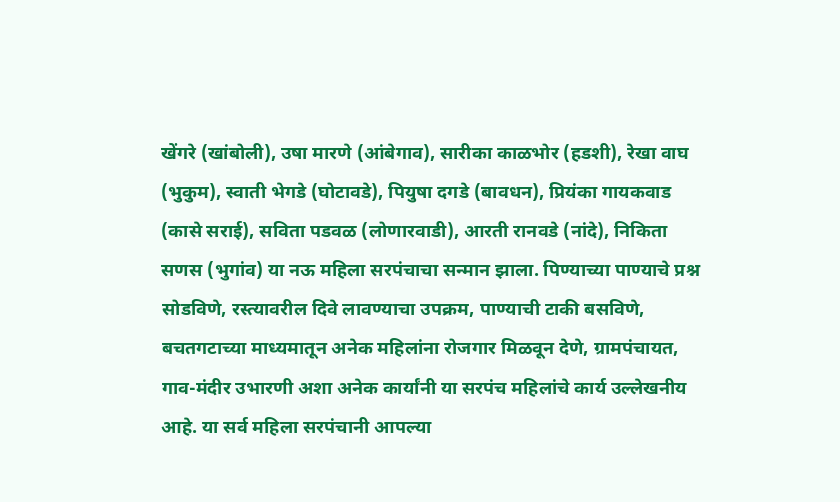खेंगरे (खांबोली), उषा मारणे (आंबेगाव), सारीका काळभोर (हडशी), रेखा वाघ (भुकुम), स्वाती भेगडे (घोटावडे), पियुषा दगडे (बावधन), प्रियंका गायकवाड (कासे सराई), सविता पडवळ (लोणारवाडी), आरती रानवडे (नांदे), निकिता सणस (भुगांव) या नऊ महिला सरपंचाचा सन्मान झाला. पिण्याच्या पाण्याचे प्रश्न सोडविणे, रस्त्यावरील दिवे लावण्याचा उपक्रम, पाण्याची टाकी बसविणे, बचतगटाच्या माध्यमातून अनेक महिलांना रोजगार मिळवून देणे, ग्रामपंचायत, गाव-मंदीर उभारणी अशा अनेक कार्यांनी या सरपंच महिलांचे कार्य उल्लेखनीय आहे. या सर्व महिला सरपंचानी आपल्या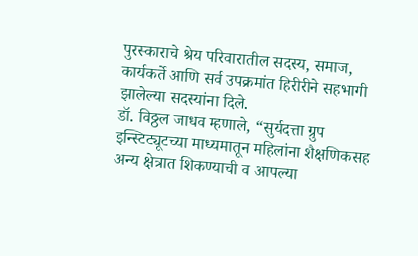पुरस्काराचे श्रेय परिवारातील सदस्य, समाज, कार्यकर्ते आणि सर्व उपक्रमांत हिरीरीने सहभागी झालेल्या सदस्यांना दिले.
डॉ. विठ्ठल जाधव म्हणाले, “सुर्यदत्ता ग्रुप इन्स्टिट्यूटच्या माध्यमातून महिलांना शैक्षणिकसह अन्य क्षेत्रात शिकण्याची व आपल्या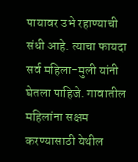पायावर उभे रहाण्याची संधी आहे. त्याचा फायदा सर्व महिला-मुली यांनी घेतला पाहिजे. गावातील महिलांना सक्षम करण्यासाठी येथील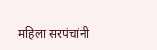महिला सरपंचांनी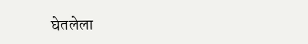घेतलेला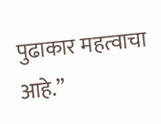पुढाकार महत्वाचा आहे.”